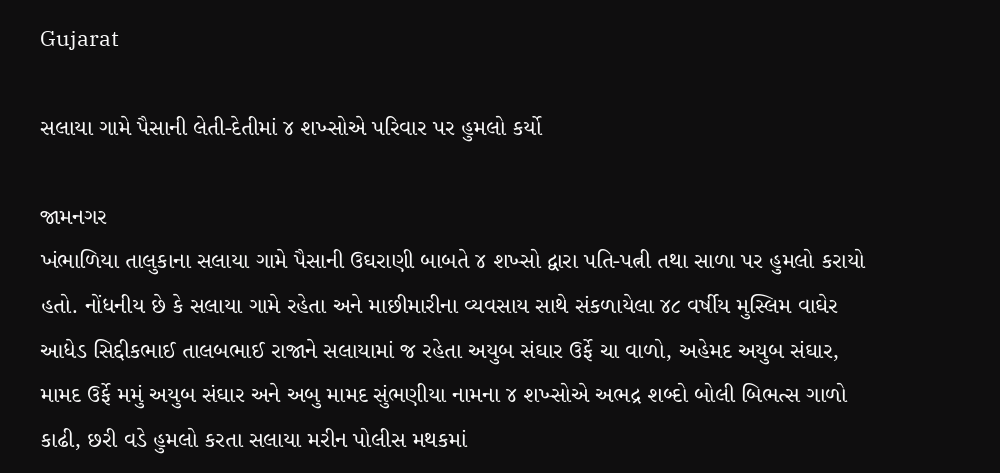Gujarat

સલાયા ગામે પૈસાની લેતી-દેતીમાં ૪ શખ્સોએ પરિવાર પર હુમલો કર્યો

જામનગર
ખંભાળિયા તાલુકાના સલાયા ગામે પૈસાની ઉઘરાણી બાબતે ૪ શખ્સો દ્વારા પતિ-પત્ની તથા સાળા પર હુમલો કરાયો હતો. નોંધનીય છે કે સલાયા ગામે રહેતા અને માછીમારીના વ્યવસાય સાથે સંકળાયેલા ૪૮ વર્ષીય મુસ્લિમ વાઘેર આધેડ સિદ્દીકભાઈ તાલબભાઈ રાજાને સલાયામાં જ રહેતા અયુબ સંઘાર ઉર્ફે ચા વાળો, અહેમદ અયુબ સંઘાર, મામદ ઉર્ફે મમું અયુબ સંઘાર અને અબુ મામદ સુંભણીયા નામના ૪ શખ્સોએ અભદ્ર શબ્દો બોલી બિભત્સ ગાળો કાઢી, છરી વડે હુમલો કરતા સલાયા મરીન પોલીસ મથકમાં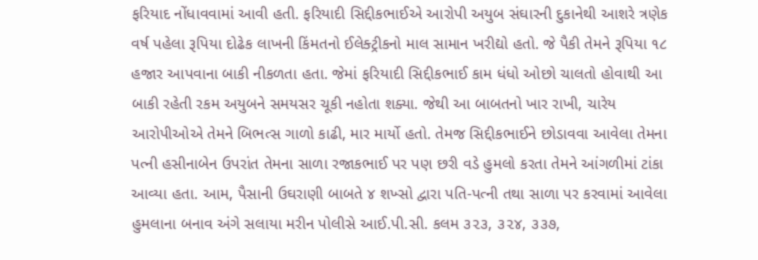ફરિયાદ નોંધાવવામાં આવી હતી. ફરિયાદી સિદ્દીકભાઈએ આરોપી અયુબ સંઘારની દુકાનેથી આશરે ત્રણેક વર્ષ પહેલા રૂપિયા દોઢેક લાખની કિંમતનો ઈલેક્ટ્રીકનો માલ સામાન ખરીદ્યો હતો. જે પૈકી તેમને રૂપિયા ૧૮ હજાર આપવાના બાકી નીકળતા હતા. જેમાં ફરિયાદી સિદ્દીકભાઈ કામ ધંધો ઓછો ચાલતો હોવાથી આ બાકી રહેતી રકમ અયુબને સમયસર ચૂકી નહોતા શક્યા. જેથી આ બાબતનો ખાર રાખી, ચારેય આરોપીઓએ તેમને બિભત્સ ગાળો કાઢી, માર માર્યો હતો. તેમજ સિદ્દીકભાઈને છોડાવવા આવેલા તેમના પત્ની હસીનાબેન ઉપરાંત તેમના સાળા રજાકભાઈ પર પણ છરી વડે હુમલો કરતા તેમને આંગળીમાં ટાંકા આવ્યા હતા. આમ, પૈસાની ઉઘરાણી બાબતે ૪ શખ્સો દ્વારા પતિ-પત્ની તથા સાળા પર કરવામાં આવેલા હુમલાના બનાવ અંગે સલાયા મરીન પોલીસે આઈ.પી.સી. કલમ ૩૨૩, ૩૨૪, ૩૩૭,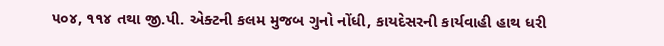૫૦૪, ૧૧૪ તથા જી.પી. એક્ટની કલમ મુજબ ગુનો નોંધી, કાયદેસરની કાર્યવાહી હાથ ધરી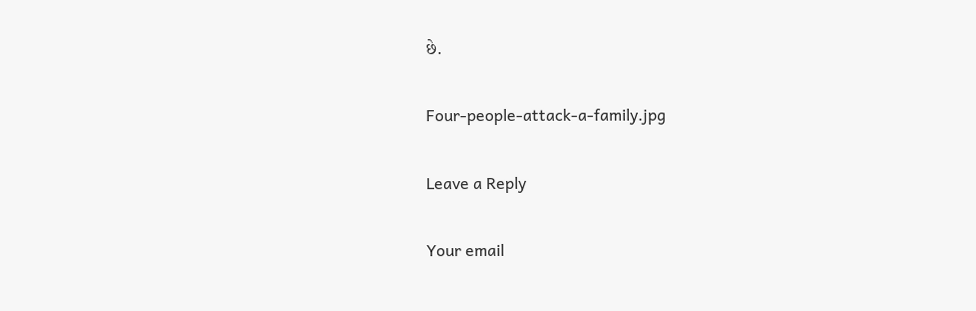છે.

Four-people-attack-a-family.jpg

Leave a Reply

Your email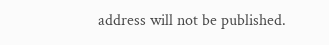address will not be published.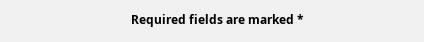Required fields are marked *